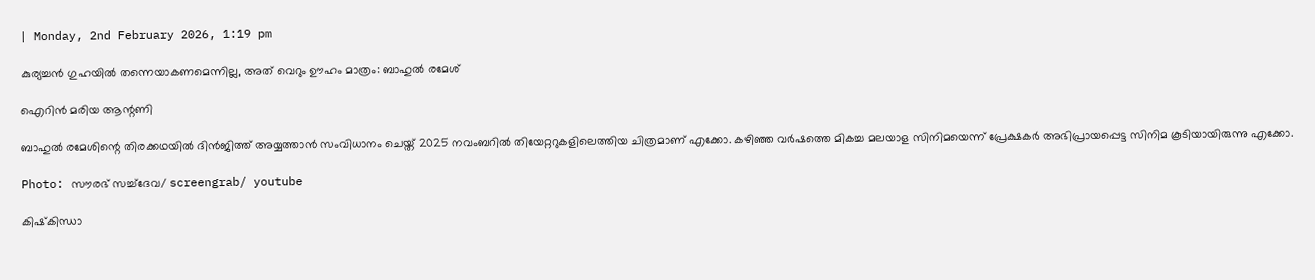| Monday, 2nd February 2026, 1:19 pm

കുര്യച്ചന്‍ ഗുഹയില്‍ തന്നെയാകണമെന്നില്ല, അത് വെറും ഊഹം മാത്രം: ബാഹുല്‍ രമേശ്

ഐറിന്‍ മരിയ ആന്റണി

ബാഹുല്‍ രമേശിന്റെ തിരക്കഥയില്‍ ദിന്‍ജിത്ത് അയ്യത്താന്‍ സംവിധാനം ചെയ്ത് 2025 നവംബറില്‍ തിയേറ്ററുകളിലെത്തിയ ചിത്രമാണ് എക്കോ. കഴിഞ്ഞ വര്‍ഷത്തെ മികച്ച മലയാള സിനിമയെന്ന് പ്രേക്ഷകര്‍ അഭിപ്രായപ്പെട്ട സിനിമ കൂടിയായിരുന്നു എക്കോ.

Photo: സൗരഭ് സച്ച്‌ദേവ/ screengrab/ youtube

കിഷ്‌കിന്ധാ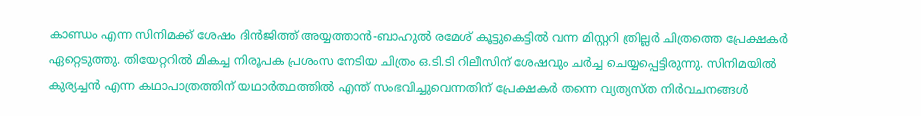കാണ്ഡം എന്ന സിനിമക്ക് ശേഷം ദിന്‍ജിത്ത് അയ്യത്താന്‍-ബാഹുല്‍ രമേശ് കൂട്ടുകെട്ടില്‍ വന്ന മിസ്റ്ററി ത്രില്ലര്‍ ചിത്രത്തെ പ്രേക്ഷകര്‍ ഏറ്റെടുത്തു. തിയേറ്ററില്‍ മികച്ച നിരൂപക പ്രശംസ നേടിയ ചിത്രം ഒ.ടി.ടി റിലീസിന് ശേഷവും ചര്‍ച്ച ചെയ്യപ്പെട്ടിരുന്നു. സിനിമയില്‍ കുര്യച്ചന്‍ എന്ന കഥാപാത്രത്തിന് യഥാര്‍ത്ഥത്തില്‍ എന്ത് സംഭവിച്ചുവെന്നതിന് പ്രേക്ഷകര്‍ തന്നെ വ്യത്യസ്ത നിര്‍വചനങ്ങള്‍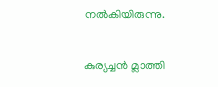നല്‍കിയിരുന്നു.

കുര്യച്ചന്‍ മ്ലാത്തി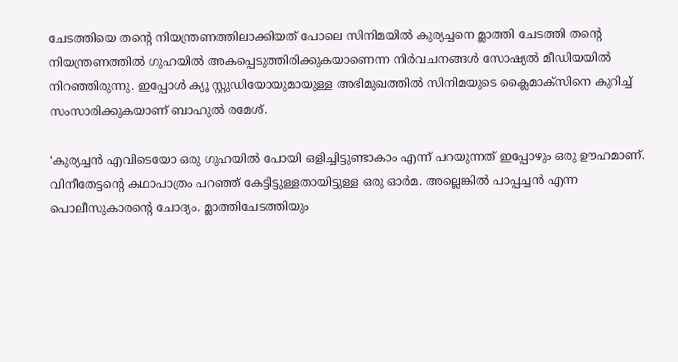ചേടത്തിയെ തന്റെ നിയന്ത്രണത്തിലാക്കിയത് പോലെ സിനിമയില്‍ കുര്യച്ചനെ മ്ലാത്തി ചേടത്തി തന്റെ നിയന്ത്രണത്തില്‍ ഗുഹയില്‍ അകപ്പെടുത്തിരിക്കുകയാണെന്ന നിര്‍വചനങ്ങള്‍ സോഷ്യല്‍ മീഡിയയില്‍ നിറഞ്ഞിരുന്നു. ഇപ്പോള്‍ ക്യൂ സ്റ്റുഡിയോയുമായുള്ള അഭിമുഖത്തില്‍ സിനിമയുടെ ക്ലൈമാക്‌സിനെ കുറിച്ച് സംസാരിക്കുകയാണ് ബാഹുല്‍ രമേശ്.

‘കുര്യച്ചന്‍ എവിടെയോ ഒരു ഗുഹയില്‍ പോയി ഒളിച്ചിട്ടുണ്ടാകാം എന്ന് പറയുന്നത് ഇപ്പോഴും ഒരു ഊഹമാണ്. വിനീതേട്ടന്റെ കഥാപാത്രം പറഞ്ഞ് കേട്ടിട്ടുള്ളതായിട്ടുള്ള ഒരു ഓര്‍മ. അല്ലെങ്കില്‍ പാപ്പച്ചന്‍ എന്ന പൊലീസുകാരന്റെ ചോദ്യം. മ്ലാത്തിചേടത്തിയും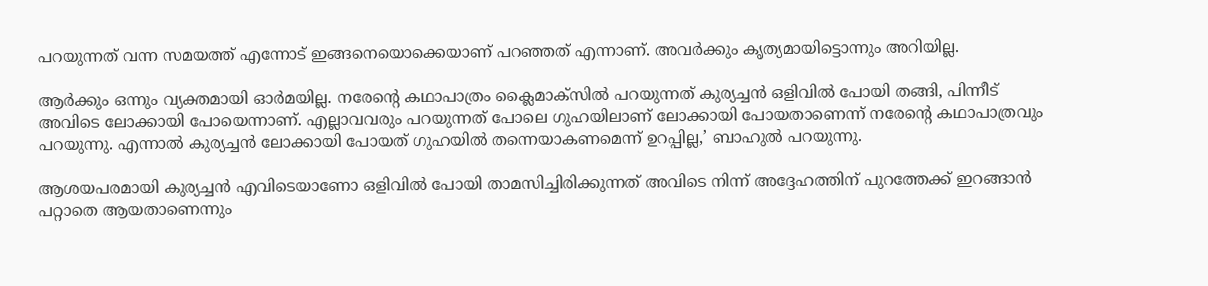പറയുന്നത് വന്ന സമയത്ത് എന്നോട് ഇങ്ങനെയൊക്കെയാണ് പറഞ്ഞത് എന്നാണ്. അവര്‍ക്കും കൃത്യമായിട്ടൊന്നും അറിയില്ല.

ആര്‍ക്കും ഒന്നും വ്യക്തമായി ഓര്‍മയില്ല. നരേന്റെ കഥാപാത്രം ക്ലൈമാക്‌സില്‍ പറയുന്നത് കുര്യച്ചന്‍ ഒളിവില്‍ പോയി തങ്ങി, പിന്നീട് അവിടെ ലോക്കായി പോയെന്നാണ്. എല്ലാവവരും പറയുന്നത് പോലെ ഗുഹയിലാണ് ലോക്കായി പോയതാണെന്ന് നരേന്റെ കഥാപാത്രവും പറയുന്നു. എന്നാല്‍ കുര്യച്ചന്‍ ലോക്കായി പോയത് ഗുഹയില്‍ തന്നെയാകണമെന്ന് ഉറപ്പില്ല,’ ബാഹുല്‍ പറയുന്നു.

ആശയപരമായി കുര്യച്ചന്‍ എവിടെയാണോ ഒളിവില്‍ പോയി താമസിച്ചിരിക്കുന്നത് അവിടെ നിന്ന് അദ്ദേഹത്തിന് പുറത്തേക്ക് ഇറങ്ങാന്‍ പറ്റാതെ ആയതാണെന്നും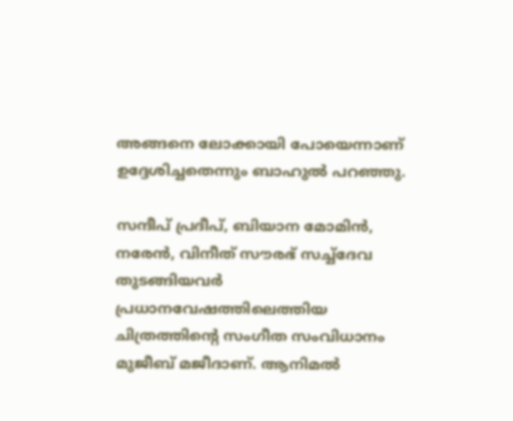അങ്ങനെ ലോക്കായി പോയെന്നാണ് ഉദ്ദേശിച്ചതെന്നും ബാഹുല്‍ പറഞ്ഞു.

സന്ദീപ് പ്രദീപ്, ബിയാന മോമിന്‍, നരേന്‍, വിനീത് സൗരഭ് സച്ച്‌ദേവ തുടങ്ങിയവര്‍ പ്രധാനവേഷത്തിലെത്തിയ ചിത്രത്തിന്റെ സംഗീത സംവിധാനം മുജീബ് മജീദാണ്. ആനിമല്‍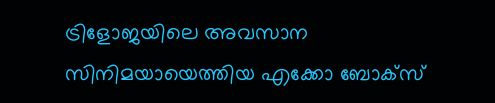ട്രിളോജയിലെ അവസാന സിനിമയായെത്തിയ എക്കോ ബോക്‌സ്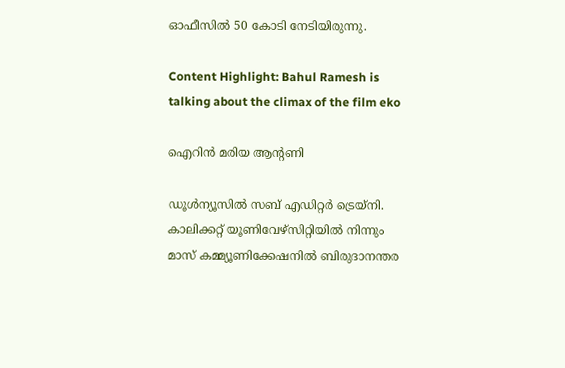ഓഫീസില്‍ 50 കോടി നേടിയിരുന്നു.

Content Highlight: Bahul Ramesh is talking about the climax of the film eko

ഐറിന്‍ മരിയ ആന്റണി

ഡൂള്‍ന്യൂസില്‍ സബ് എഡിറ്റര്‍ ട്രെയ്‌നി. കാലിക്കറ്റ് യൂണിവേഴ്‌സിറ്റിയില്‍ നിന്നും മാസ് കമ്മ്യൂണിക്കേഷനില്‍ ബിരുദാനന്തര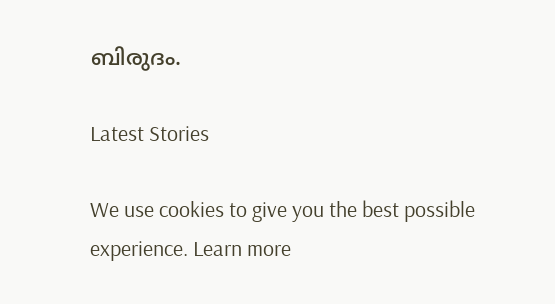ബിരുദം.

Latest Stories

We use cookies to give you the best possible experience. Learn more